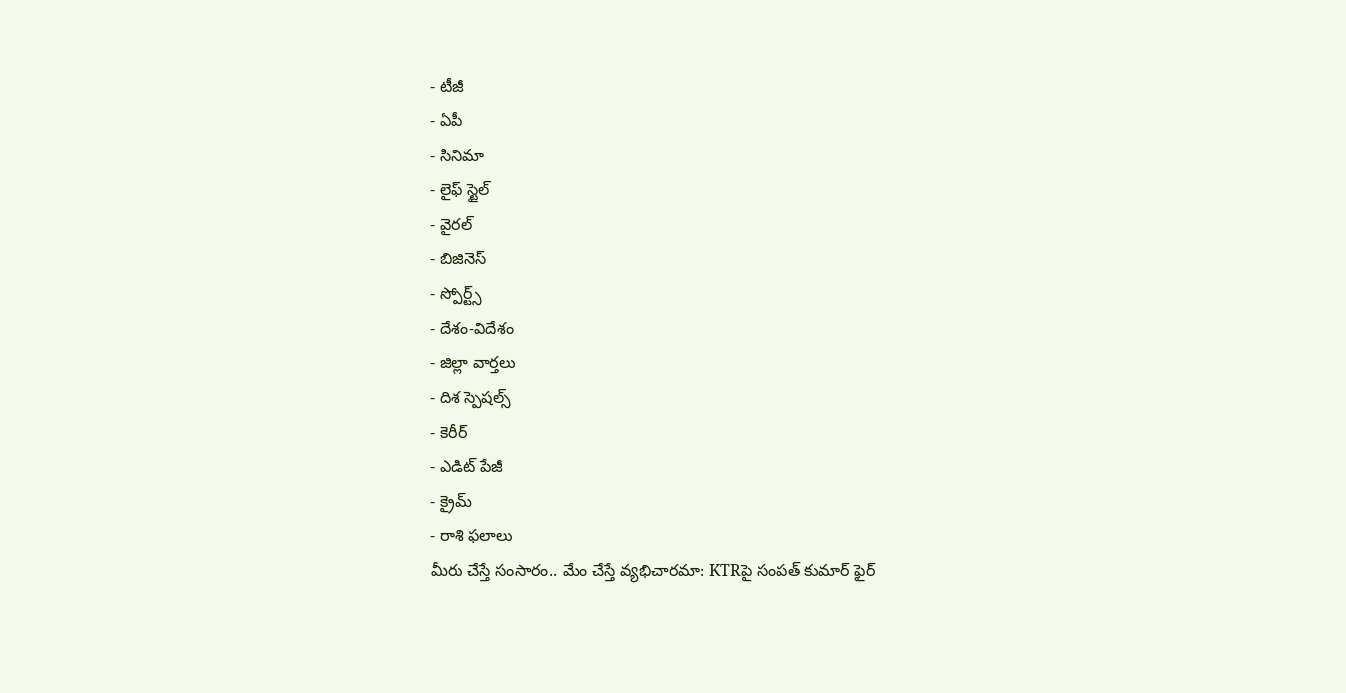- టీజీ
- ఏపీ
- సినిమా
- లైఫ్ స్టైల్
- వైరల్
- బిజినెస్
- స్పోర్ట్స్
- దేశం-విదేశం
- జిల్లా వార్తలు
- దిశ స్పెషల్స్
- కెరీర్
- ఎడిట్ పేజీ
- క్రైమ్
- రాశి ఫలాలు
మీరు చేస్తే సంసారం.. మేం చేస్తే వ్యభిచారమా: KTRపై సంపత్ కుమార్ ఫైర్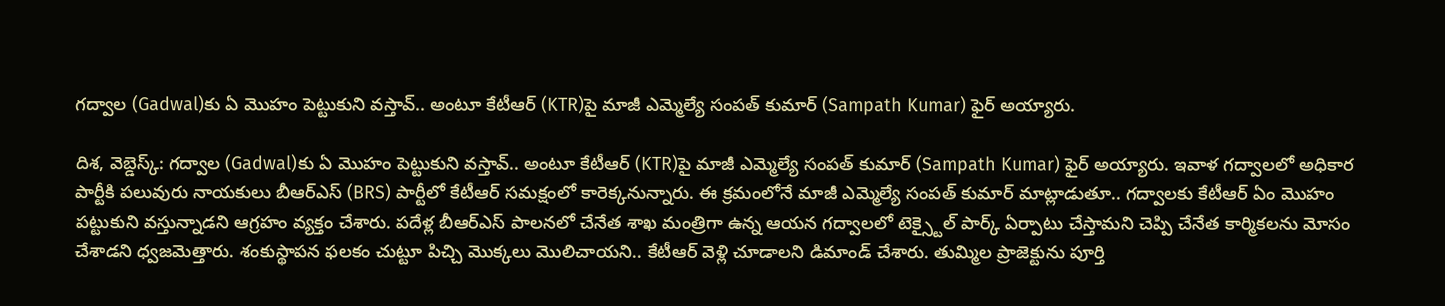గద్వాల (Gadwal)కు ఏ మొహం పెట్టుకుని వస్తావ్.. అంటూ కేటీఆర్ (KTR)పై మాజీ ఎమ్మెల్యే సంపత్ కుమార్ (Sampath Kumar) ఫైర్ అయ్యారు.

దిశ, వెబ్డెస్క్: గద్వాల (Gadwal)కు ఏ మొహం పెట్టుకుని వస్తావ్.. అంటూ కేటీఆర్ (KTR)పై మాజీ ఎమ్మెల్యే సంపత్ కుమార్ (Sampath Kumar) ఫైర్ అయ్యారు. ఇవాళ గద్వాలలో అధికార పార్టీకి పలువురు నాయకులు బీఆర్ఎస్ (BRS) పార్టీలో కేటీఆర్ సమక్షంలో కారెక్కనున్నారు. ఈ క్రమంలోనే మాజీ ఎమ్మెల్యే సంపత్ కుమార్ మాట్లాడుతూ.. గద్వాలకు కేటీఆర్ ఏం మొహం పట్టుకుని వస్తున్నాడని ఆగ్రహం వ్యక్తం చేశారు. పదేళ్ల బీఆర్ఎస్ పాలనలో చేనేత శాఖ మంత్రిగా ఉన్న ఆయన గద్వాలలో టెక్స్టైల్ పార్క్ ఏర్పాటు చేస్తామని చెప్పి చేనేత కార్మికలను మోసం చేశాడని ధ్వజమెత్తారు. శంకుస్థాపన ఫలకం చుట్టూ పిచ్చి మొక్కలు మొలిచాయని.. కేటీఆర్ వెళ్లి చూడాలని డిమాండ్ చేశారు. తుమ్మిల ప్రాజెక్టును పూర్తి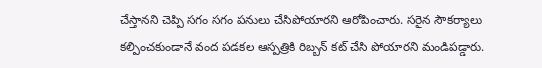చేస్తానని చెప్పి సగం సగం పనులు చేసిపోయారని ఆరోపించారు. సరైన సౌకర్యాలు కల్పించకుండానే వంద పడకల ఆస్పత్రికి రిబ్బన్ కట్ చేసి పోయారని మండిపడ్డారు.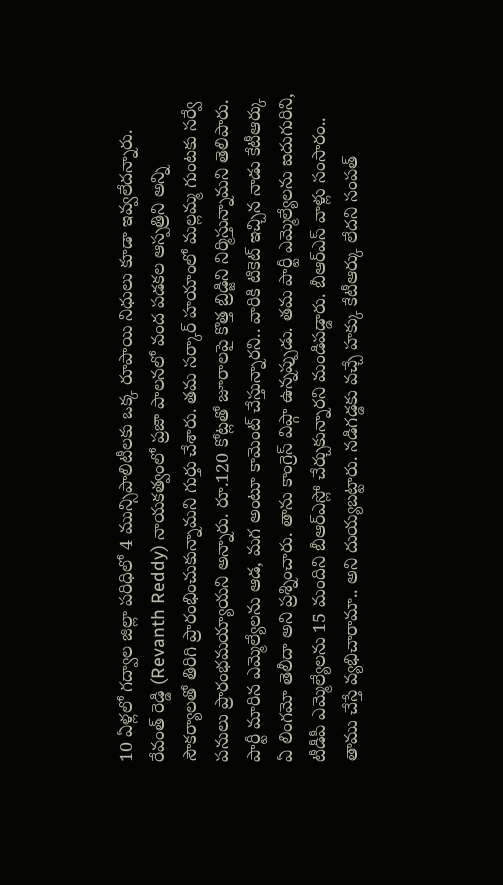10 ఏళ్లలో గద్వాల జిల్లా పరిధిలో 4 మున్సిపాలిటీలకు ఒక్క రూపాయి నిధులు కూడా ఇవ్వలేదన్నారు. రేవంత్ రెడ్డి (Revanth Reddy) నాయకత్వంలో ప్రజా పాలనలో వంద పడకల ఆస్పత్రిని అన్ని సౌకర్యాలతో తిరిగి ప్రారంభించుకున్నామని గుర్తు చేశారు. తమ సర్కార్ హయాంలో మల్లమ్మ గుంటకు సర్వే పనులు ప్రారంభమయ్యాయని అన్నారు. రూ.120 కోట్లతో జూరాలపై కొత్త బ్రిడ్జిని నిర్మిస్తున్నామని తెలిపారు. పార్టీ మారిన ఎమ్మెల్యేలను ఆడ, మగ అంటూ కామెంట్ చేస్తున్నారని.. వారికి టికెట్ ఇచ్చిన నాడు కేటీఆర్కు ఏ లింగమో తెలీదా అని ప్రశ్నించారు. తాను కాంగ్రెస్ విప్గా ఉన్నప్పుడు. తమ పార్టీ ఎమ్మెల్యేలను ఐదుగురిని, టీడీపీ ఎమ్మెల్యేలను 15 మందిని బీఆర్ఎస్లో చేర్చుకున్నారని మండిపడ్డారు. బీఆర్ఎస్ వాళ్లు సంసారం.. తాము చేస్తే వ్యభిచారామా.. అని దుయ్యబట్టారు. నడిగడ్డకు వచ్చే హక్కు కేటీఆర్కు లేదని సంపత్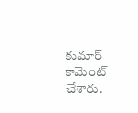కుమార్ కామెంట్ చేశారు.